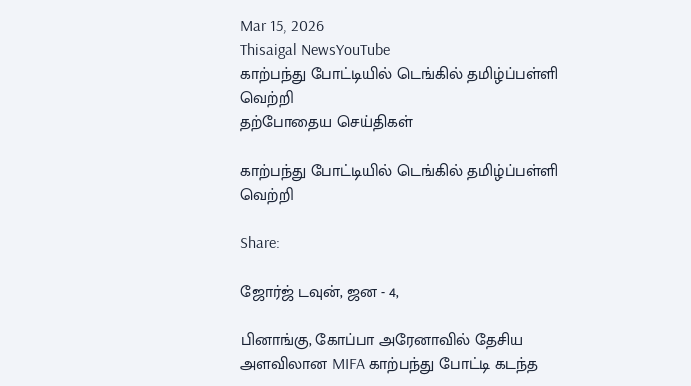Mar 15, 2026
Thisaigal NewsYouTube
காற்பந்து போட்டியில் டெங்கில் தமிழ்ப்பள்ளி வெற்றி
தற்போதைய செய்திகள்

காற்பந்து போட்டியில் டெங்கில் தமிழ்ப்பள்ளி வெற்றி

Share:

ஜோர்ஜ் டவுன், ஜன - 4,

பினாங்கு, கோப்பா அரேனாவில் தேசிய அளவிலான MIFA காற்பந்து போட்டி கடந்த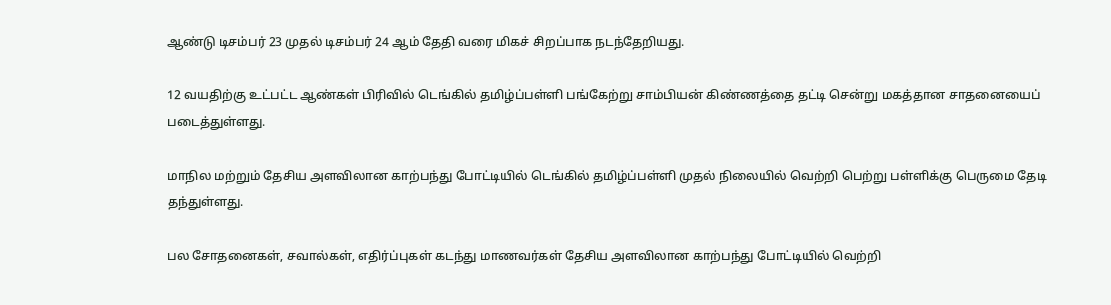ஆண்டு டிசம்பர் 23 முதல் டிசம்பர் 24 ஆம் தேதி வரை மிகச் சிறப்பாக நடந்தேறியது.

12 வயதிற்கு உட்பட்ட ஆண்கள் பிரிவில் டெங்கில் தமிழ்ப்பள்ளி பங்கேற்று சாம்பியன் கிண்ணத்தை தட்டி சென்று மகத்தான சாதனையைப் படைத்துள்ளது.

மாநில மற்றும் தேசிய அளவிலான காற்பந்து போட்டியில் டெங்கில் தமிழ்ப்பள்ளி முதல் நிலையில் வெற்றி பெற்று பள்ளிக்கு பெருமை தேடி தந்துள்ளது.

பல சோதனைகள், சவால்கள், எதிர்ப்புகள் கடந்து மாணவர்கள் தேசிய அளவிலான காற்பந்து போட்டியில் வெற்றி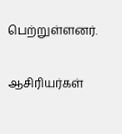பெற்றுள்ளனர்.

ஆசிரியர்கள்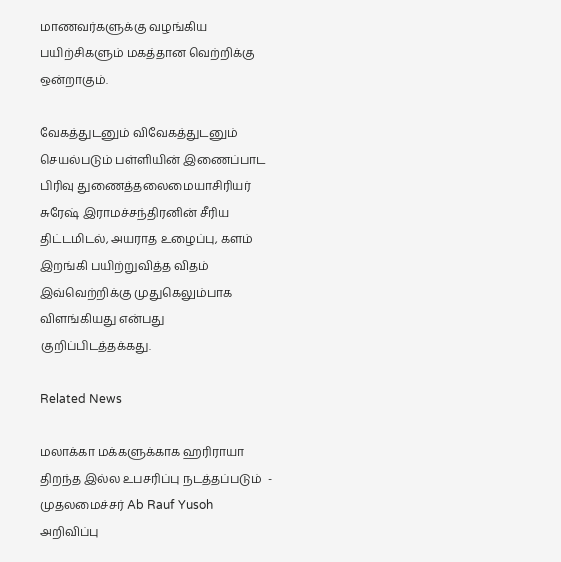மாணவர்களுக்கு வழங்கிய பயிற்சிகளும் மகத்தான வெற்றிக்கு ஒன்றாகும்.

வேகத்துடனும் விவேகத்துடனும் செயல்படும் பள்ளியின் இணைப்பாட பிரிவு துணைத்தலைமையாசிரியர் சுரேஷ் இராமச்சந்திரனின் சீரிய திட்டமிடல், அயராத உழைப்பு, களம் இறங்கி பயிற்றுவித்த விதம் இவ்வெற்றிக்கு முதுகெலும்பாக விளங்கியது என்பது குறிப்பிடத்தக்கது.

Related News

மலாக்கா மக்களுக்காக ஹரிராயா திறந்த இல்ல உபசரிப்பு நடத்தப்படும்  - முதலமைச்சர் Ab Rauf Yusoh அறிவிப்பு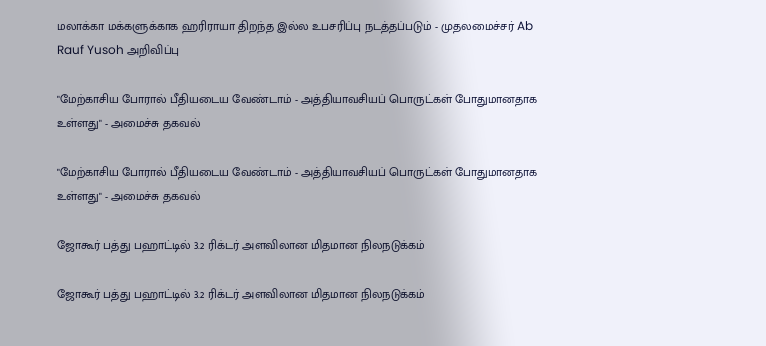மலாக்கா மக்களுக்காக ஹரிராயா திறந்த இல்ல உபசரிப்பு நடத்தப்படும் - முதலமைச்சர் Ab Rauf Yusoh அறிவிப்பு

"மேற்காசிய போரால் பீதியடைய வேண்டாம் - அத்தியாவசியப் பொருட்கள் போதுமானதாக உள்ளது" - அமைச்சு தகவல்

"மேற்காசிய போரால் பீதியடைய வேண்டாம் - அத்தியாவசியப் பொருட்கள் போதுமானதாக உள்ளது" - அமைச்சு தகவல்

ஜோகூர் பத்து பஹாட்டில் 3.2 ரிக்டர் அளவிலான மிதமான நிலநடுக்கம்

ஜோகூர் பத்து பஹாட்டில் 3.2 ரிக்டர் அளவிலான மிதமான நிலநடுக்கம்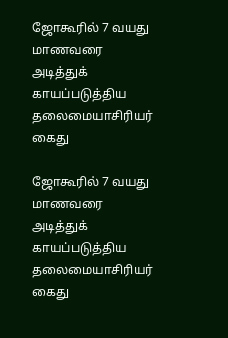ஜோகூரில் 7 வயது மாணவரை அடித்துக் காயப்படுத்திய தலைமையாசிரியர் கைது

ஜோகூரில் 7 வயது மாணவரை அடித்துக் காயப்படுத்திய தலைமையாசிரியர் கைது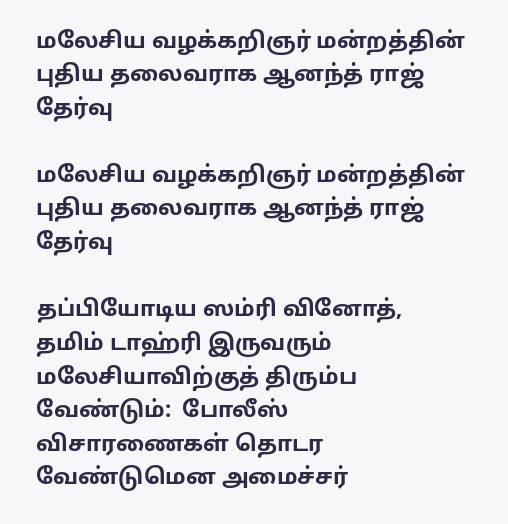மலேசிய வழக்கறிஞர் மன்றத்தின் புதிய தலைவராக ஆனந்த் ராஜ் தேர்வு

மலேசிய வழக்கறிஞர் மன்றத்தின் புதிய தலைவராக ஆனந்த் ராஜ் தேர்வு

தப்பியோடிய ஸம்ரி வினோத், தமிம் டாஹ்ரி இருவரும் மலேசியாவிற்குத் திரும்ப வேண்டும்:  போலீஸ் விசாரணைகள் தொடர வேண்டுமென அமைச்சர்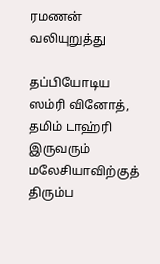ரமணன் வலியுறுத்து

தப்பியோடிய ஸம்ரி வினோத், தமிம் டாஹ்ரி இருவரும் மலேசியாவிற்குத் திரும்ப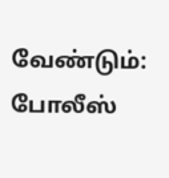வேண்டும்: போலீஸ்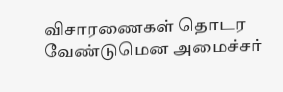விசாரணைகள் தொடர வேண்டுமென அமைச்சர்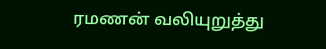ரமணன் வலியுறுத்து